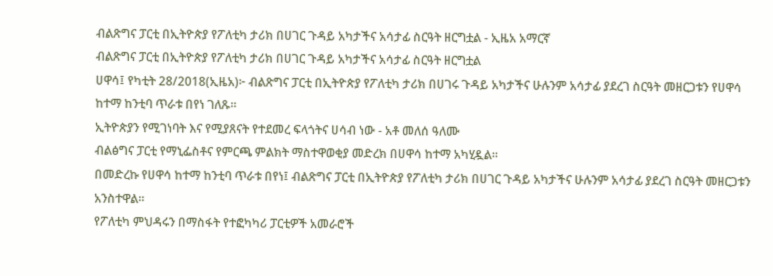ብልጽግና ፓርቲ በኢትዮጵያ የፖለቲካ ታሪክ በሀገር ጉዳይ አካታችና አሳታፊ ስርዓት ዘርግቷል - ኢዜአ አማርኛ
ብልጽግና ፓርቲ በኢትዮጵያ የፖለቲካ ታሪክ በሀገር ጉዳይ አካታችና አሳታፊ ስርዓት ዘርግቷል
ሀዋሳ፤ የካቲት 28/2018(ኢዜአ)፦ ብልጽግና ፓርቲ በኢትዮጵያ የፖለቲካ ታሪክ በሀገሩ ጉዳይ አካታችና ሁሉንም አሳታፊ ያደረገ ስርዓት መዘርጋቱን የሀዋሳ ከተማ ከንቲባ ጥራቱ በየነ ገለጹ።
ኢትዮጵያን የሚገነባት እና የሚያጸናት የተደመረ ፍላጎትና ሀሳብ ነው - አቶ መለሰ ዓለሙ
ብልፅግና ፓርቲ የማኒፌስቶና የምርጫ ምልክት ማስተዋወቂያ መድረክ በሀዋሳ ከተማ አካሂዷል።
በመድረኩ የሀዋሳ ከተማ ከንቲባ ጥራቱ በየነ፤ ብልጽግና ፓርቲ በኢትዮጵያ የፖለቲካ ታሪክ በሀገር ጉዳይ አካታችና ሁሉንም አሳታፊ ያደረገ ስርዓት መዘርጋቱን አንስተዋል።
የፖለቲካ ምህዳሩን በማስፋት የተፎካካሪ ፓርቲዎች አመራሮች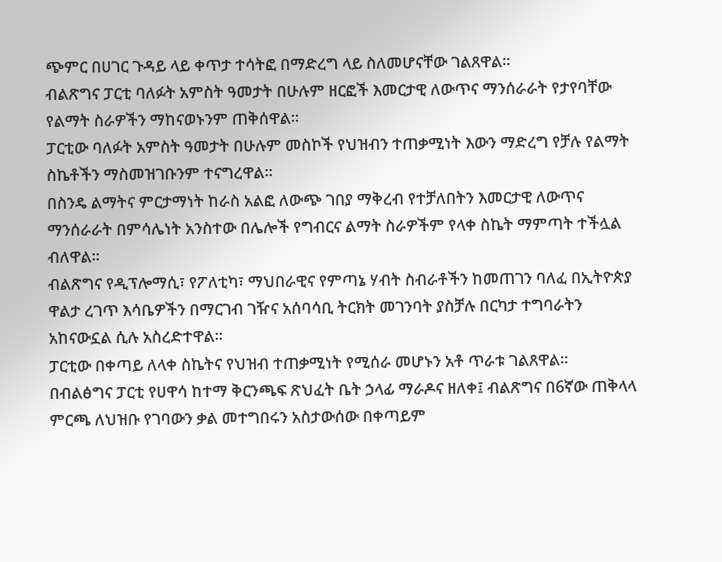ጭምር በሀገር ጉዳይ ላይ ቀጥታ ተሳትፎ በማድረግ ላይ ስለመሆናቸው ገልጸዋል።
ብልጽግና ፓርቲ ባለፉት አምስት ዓመታት በሁሉም ዘርፎች እመርታዊ ለውጥና ማንሰራራት የታየባቸው የልማት ስራዎችን ማከናወኑንም ጠቅሰዋል።
ፓርቲው ባለፉት አምስት ዓመታት በሁሉም መስኮች የህዝብን ተጠቃሚነት እውን ማድረግ የቻሉ የልማት ስኬቶችን ማስመዝገቡንም ተናግረዋል።
በስንዴ ልማትና ምርታማነት ከራስ አልፎ ለውጭ ገበያ ማቅረብ የተቻለበትን እመርታዊ ለውጥና ማንሰራራት በምሳሌነት አንስተው በሌሎች የግብርና ልማት ስራዎችም የላቀ ስኬት ማምጣት ተችሏል ብለዋል።
ብልጽግና የዲፕሎማሲ፣ የፖለቲካ፣ ማህበራዊና የምጣኔ ሃብት ስብራቶችን ከመጠገን ባለፈ በኢትዮጵያ ዋልታ ረገጥ እሳቤዎችን በማርገብ ገዥና አሰባሳቢ ትርክት መገንባት ያስቻሉ በርካታ ተግባራትን አከናውኗል ሲሉ አስረድተዋል።
ፓርቲው በቀጣይ ለላቀ ስኬትና የህዝብ ተጠቃሚነት የሚሰራ መሆኑን አቶ ጥራቱ ገልጸዋል።
በብልፅግና ፓርቲ የሀዋሳ ከተማ ቅርንጫፍ ጽህፈት ቤት ኃላፊ ማራዶና ዘለቀ፤ ብልጽግና በ6ኛው ጠቅላላ ምርጫ ለህዝቡ የገባውን ቃል መተግበሩን አስታውሰው በቀጣይም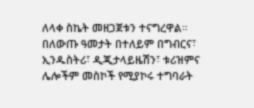ለላቀ ስኬት መዘጋጀቱን ተናግረዋል።
በለውጡ ዓመታት በተለይም በግብርና፣ ኢንዱስትሪ፣ ዲጂታላይዜሽን፣ ቱሪዝምና ሌሎችም መስኮች የሚያኮሩ ተግባራት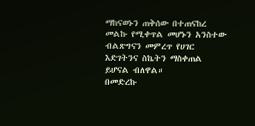ማከናወኑን ጠቅሰው በተጠናከረ መልኩ የሚቀጥል መሆኑን አንስተው ብልጽግናን መምረጥ የሀገር እድገትንና ስኬትን ማስቀጠል ይሆናል ብለዋል።
በመድረኩ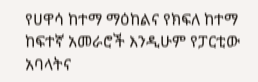የሀዋሳ ከተማ ማዕከልና የክፍለ ከተማ ከፍተኛ አመራሮች እንዲሁም የፓርቲው አባላትና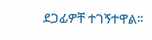ደጋፊዎቸ ተገኝተዋል፡፡